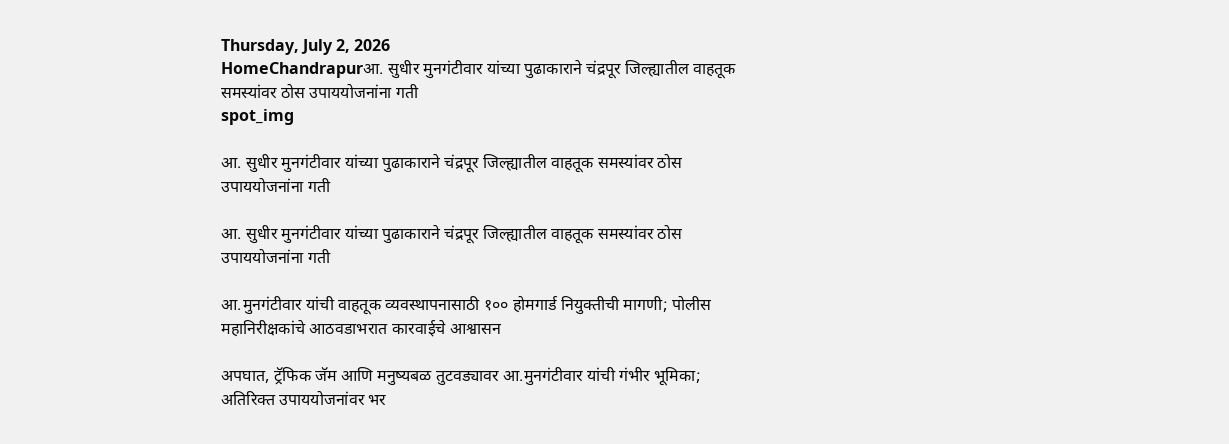Thursday, July 2, 2026
HomeChandrapurआ. सुधीर मुनगंटीवार यांच्या पुढाकाराने चंद्रपूर जिल्ह्यातील वाहतूक समस्यांवर ठोस उपाययोजनांना गती
spot_img

आ. सुधीर मुनगंटीवार यांच्या पुढाकाराने चंद्रपूर जिल्ह्यातील वाहतूक समस्यांवर ठोस उपाययोजनांना गती

आ. सुधीर मुनगंटीवार यांच्या पुढाकाराने चंद्रपूर जिल्ह्यातील वाहतूक समस्यांवर ठोस उपाययोजनांना गती

आ.मुनगंटीवार यांची वाहतूक व्यवस्थापनासाठी १०० होमगार्ड नियुक्तीची मागणी; पोलीस महानिरीक्षकांचे आठवडाभरात कारवाईचे आश्वासन

अपघात, ट्रॅफिक जॅम आणि मनुष्यबळ तुटवड्यावर आ.मुनगंटीवार यांची गंभीर भूमिका; अतिरिक्त उपाययोजनांवर भर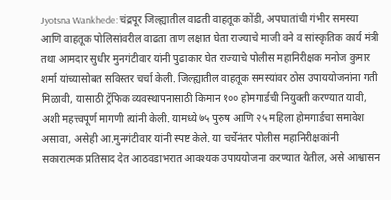Jyotsna Wankhede: चंद्रपूर जिल्ह्यातील वाढती वाहतूक कोंडी, अपघातांची गंभीर समस्या आणि वाहतूक पोलिसांवरील वाढता ताण लक्षात घेता राज्याचे माजी वने व सांस्कृतिक कार्य मंत्री तथा आमदार सुधीर मुनगंटीवार यांनी पुढाकार घेत राज्याचे पोलीस महानिरीक्षक मनोज कुमार शर्मा यांच्यासोबत सविस्तर चर्चा केली. जिल्ह्यातील वाहतूक समस्यांवर ठोस उपाययोजनांना गती मिळावी, यासाठी ट्रॅफिक व्यवस्थापनासाठी किमान १०० होमगार्डची नियुक्ती करण्यात यावी, अशी महत्त्वपूर्ण मागणी त्यांनी केली. यामध्ये ७५ पुरुष आणि २५ महिला होमगार्डचा समावेश असावा, असेही आ.मुनगंटीवार यांनी स्पष्ट केले. या चर्चेनंतर पोलीस महानिरीक्षकांनी सकारात्मक प्रतिसाद देत आठवडाभरात आवश्यक उपाययोजना करण्यात येतील, असे आश्वासन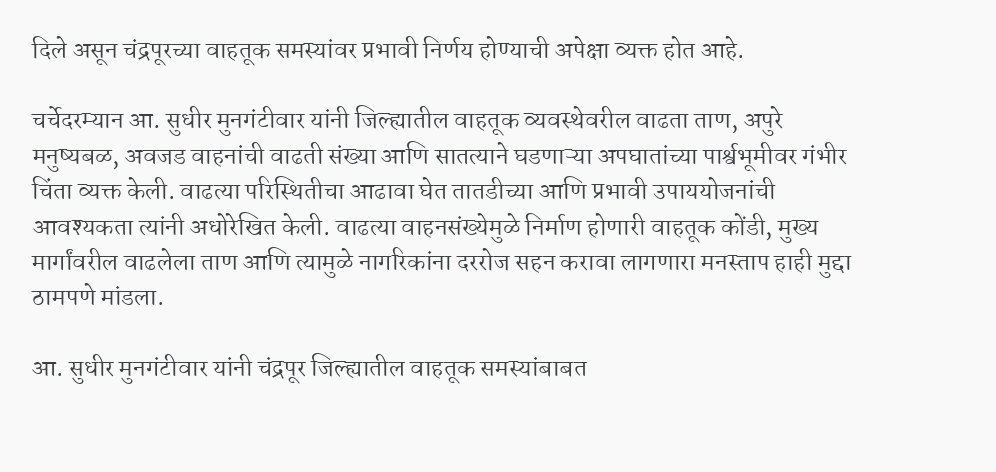दिले असून चंद्रपूरच्या वाहतूक समस्यांवर प्रभावी निर्णय होण्याची अपेक्षा व्यक्त होत आहे.

चर्चेदरम्यान आ. सुधीर मुनगंटीवार यांनी जिल्ह्यातील वाहतूक व्यवस्थेवरील वाढता ताण, अपुरे मनुष्यबळ, अवजड वाहनांची वाढती संख्या आणि सातत्याने घडणाऱ्या अपघातांच्या पार्श्वभूमीवर गंभीर चिंता व्यक्त केली. वाढत्या परिस्थितीचा आढावा घेत तातडीच्या आणि प्रभावी उपाययोजनांची आवश्यकता त्यांनी अधोरेखित केली. वाढत्या वाहनसंख्येमुळे निर्माण होणारी वाहतूक कोंडी, मुख्य मार्गांवरील वाढलेला ताण आणि त्यामुळे नागरिकांना दररोज सहन करावा लागणारा मनस्ताप हाही मुद्दा ठामपणे मांडला.

आ. सुधीर मुनगंटीवार यांनी चंद्रपूर जिल्ह्यातील वाहतूक समस्यांबाबत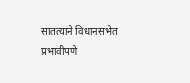सातत्याने विधानसभेत प्रभावीपणे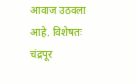आवाज उठवला आहे. विशेषतः चंद्रपूर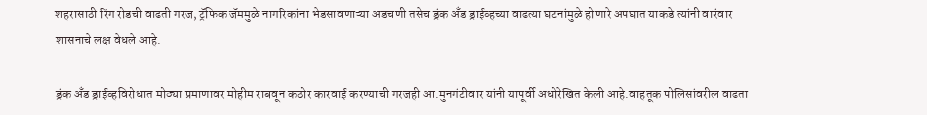शहरासाठी रिंग रोडची वाढती गरज, ट्रॅफिक जॅममुळे नागरिकांना भेडसावणाऱ्या अडचणी तसेच ड्रंक अँड ड्राईव्हच्या वाढत्या घटनांमुळे होणारे अपघात याकडे त्यांनी वारंवार शासनाचे लक्ष वेधले आहे.

ड्रंक अँड ड्राईव्हविरोधात मोठ्या प्रमाणावर मोहीम राबवून कठोर कारवाई करण्याची गरजही आ.मुनगंटीवार यांनी यापूर्वी अधोरेखित केली आहे.वाहतूक पोलिसांवरील वाढता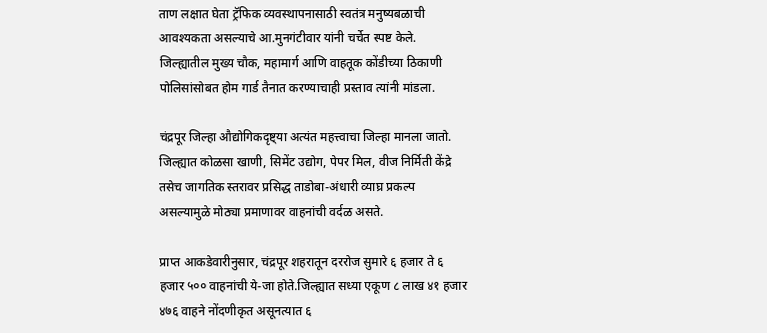ताण लक्षात घेता ट्रॅफिक व्यवस्थापनासाठी स्वतंत्र मनुष्यबळाची आवश्यकता असल्याचे आ.मुनगंटीवार यांनी चर्चेत स्पष्ट केले. जिल्ह्यातील मुख्य चौक, महामार्ग आणि वाहतूक कोंडीच्या ठिकाणी पोलिसांसोबत होम गार्ड तैनात करण्याचाही प्रस्ताव त्यांनी मांडला.

चंद्रपूर जिल्हा औद्योगिकदृष्ट्या अत्यंत महत्त्वाचा जिल्हा मानला जातो. जिल्ह्यात कोळसा खाणी, सिमेंट उद्योग, पेपर मिल, वीज निर्मिती केंद्रे तसेच जागतिक स्तरावर प्रसिद्ध ताडोबा-अंधारी व्याघ्र प्रकल्प असल्यामुळे मोठ्या प्रमाणावर वाहनांची वर्दळ असते.

प्राप्त आकडेवारीनुसार, चंद्रपूर शहरातून दररोज सुमारे ६ हजार ते ६ हजार ५०० वाहनांची ये-जा होते.जिल्ह्यात सध्या एकूण ८ लाख ४१ हजार ४७६ वाहने नोंदणीकृत असूनत्यात ६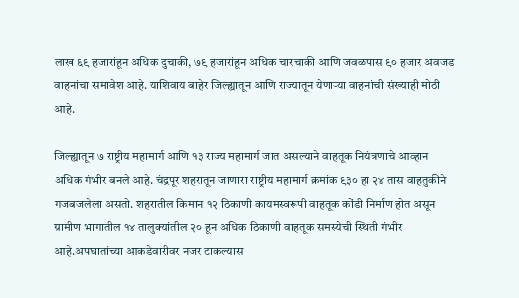लाख ६९ हजारांहून अधिक दुचाकी, ७९ हजारांहून अधिक चारचाकी आणि जवळपास ९० हजार अवजड वाहनांचा समावेश आहे. याशिवाय बाहेर जिल्ह्यातून आणि राज्यातून येणाऱ्या वाहनांची संख्याही मोठी आहे.

जिल्ह्यातून ७ राष्ट्रीय महामार्ग आणि १३ राज्य महामार्ग जात असल्याने वाहतूक नियंत्रणाचे आव्हान अधिक गंभीर बनले आहे. चंद्रपूर शहरातून जाणारा राष्ट्रीय महामार्ग क्रमांक ९३० हा २४ तास वाहतुकीने गजबजलेला असतो. शहरातील किमान १२ ठिकाणी कायमस्वरूपी वाहतूक कोंडी निर्माण होत असून ग्रामीण भागातील १४ तालुक्यांतील २० हून अधिक ठिकाणी वाहतूक समस्येची स्थिती गंभीर आहे.अपघातांच्या आकडेवारीवर नजर टाकल्यास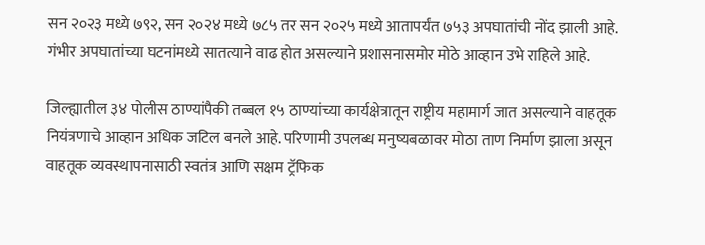सन २०२३ मध्ये ७९२, सन २०२४ मध्ये ७८५ तर सन २०२५ मध्ये आतापर्यंत ७५३ अपघातांची नोंद झाली आहे. गंभीर अपघातांच्या घटनांमध्ये सातत्याने वाढ होत असल्याने प्रशासनासमोर मोठे आव्हान उभे राहिले आहे.

जिल्ह्यातील ३४ पोलीस ठाण्यांपैकी तब्बल १५ ठाण्यांच्या कार्यक्षेत्रातून राष्ट्रीय महामार्ग जात असल्याने वाहतूक नियंत्रणाचे आव्हान अधिक जटिल बनले आहे. परिणामी उपलब्ध मनुष्यबळावर मोठा ताण निर्माण झाला असून वाहतूक व्यवस्थापनासाठी स्वतंत्र आणि सक्षम ट्रॅफिक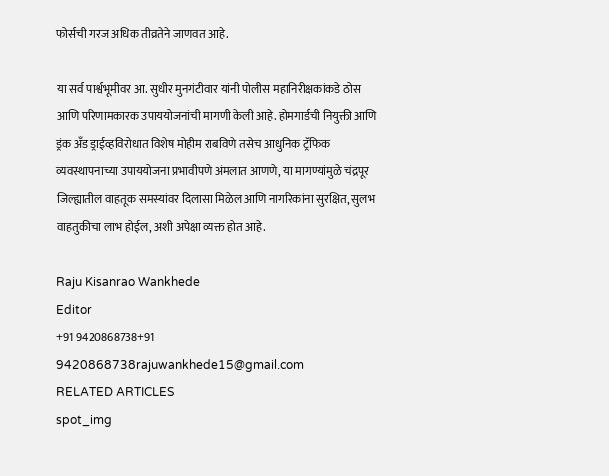फोर्सची गरज अधिक तीव्रतेने जाणवत आहे.

या सर्व पार्श्वभूमीवर आ. सुधीर मुनगंटीवार यांनी पोलीस महानिरीक्षकांकडे ठोस आणि परिणामकारक उपाययोजनांची मागणी केली आहे. होमगार्डची नियुक्ती आणि ड्रंक अँड ड्राईव्हविरोधात विशेष मोहीम राबविणे तसेच आधुनिक ट्रॅफिक व्यवस्थापनाच्या उपाययोजना प्रभावीपणे अंमलात आणणे, या मागण्यांमुळे चंद्रपूर जिल्ह्यातील वाहतूक समस्यांवर दिलासा मिळेल आणि नागरिकांना सुरक्षित, सुलभ वाहतुकीचा लाभ होईल, अशी अपेक्षा व्यक्त होत आहे.

Raju Kisanrao Wankhede
Editor
+91 9420868738+91 9420868738rajuwankhede15@gmail.com
RELATED ARTICLES
spot_img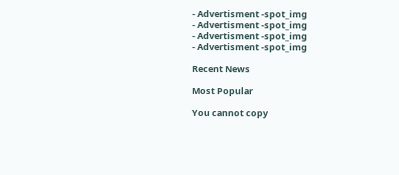- Advertisment -spot_img
- Advertisment -spot_img
- Advertisment -spot_img
- Advertisment -spot_img

Recent News

Most Popular

You cannot copy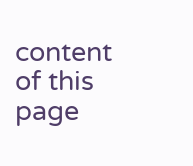content of this page